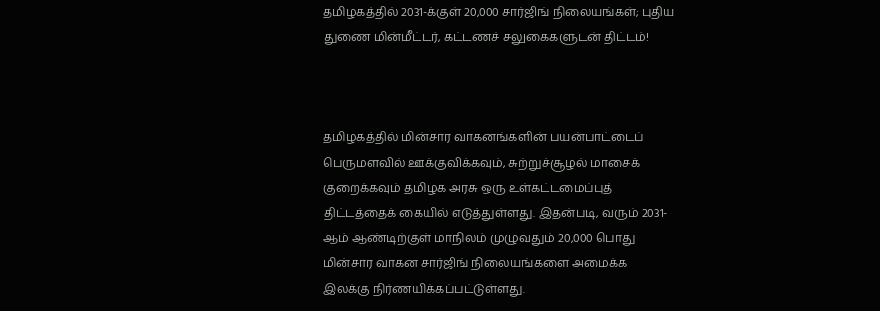தமிழகத்தில் 2031-க்குள் 20,000 சார்ஜிங் நிலையங்கள்; புதிய துணை மின்மீட்டர், கட்டணச் சலுகைகளுடன் திட்டம்!



தமிழகத்தில் மின்சார வாகனங்களின் பயன்பாட்டைப் பெருமளவில் ஊக்குவிக்கவும், சுற்றுச்சூழல் மாசைக் குறைக்கவும் தமிழக அரசு ஒரு உள்கட்டமைப்புத் திட்டத்தைக் கையில் எடுத்துள்ளது. இதன்படி, வரும் 2031-ஆம் ஆண்டிற்குள் மாநிலம் முழுவதும் 20,000 பொது மின்சார வாகன சார்ஜிங் நிலையங்களை அமைக்க இலக்கு நிர்ணயிக்கப்பட்டுள்ளது.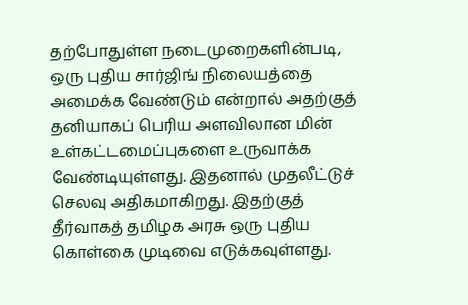தற்போதுள்ள நடைமுறைகளின்படி, ஒரு புதிய சார்ஜிங் நிலையத்தை அமைக்க வேண்டும் என்றால் அதற்குத் தனியாகப் பெரிய அளவிலான மின் உள்கட்டமைப்புகளை உருவாக்க வேண்டியுள்ளது. இதனால் முதலீட்டுச் செலவு அதிகமாகிறது. இதற்குத் தீர்வாகத் தமிழக அரசு ஒரு புதிய கொள்கை முடிவை எடுக்கவுள்ளது.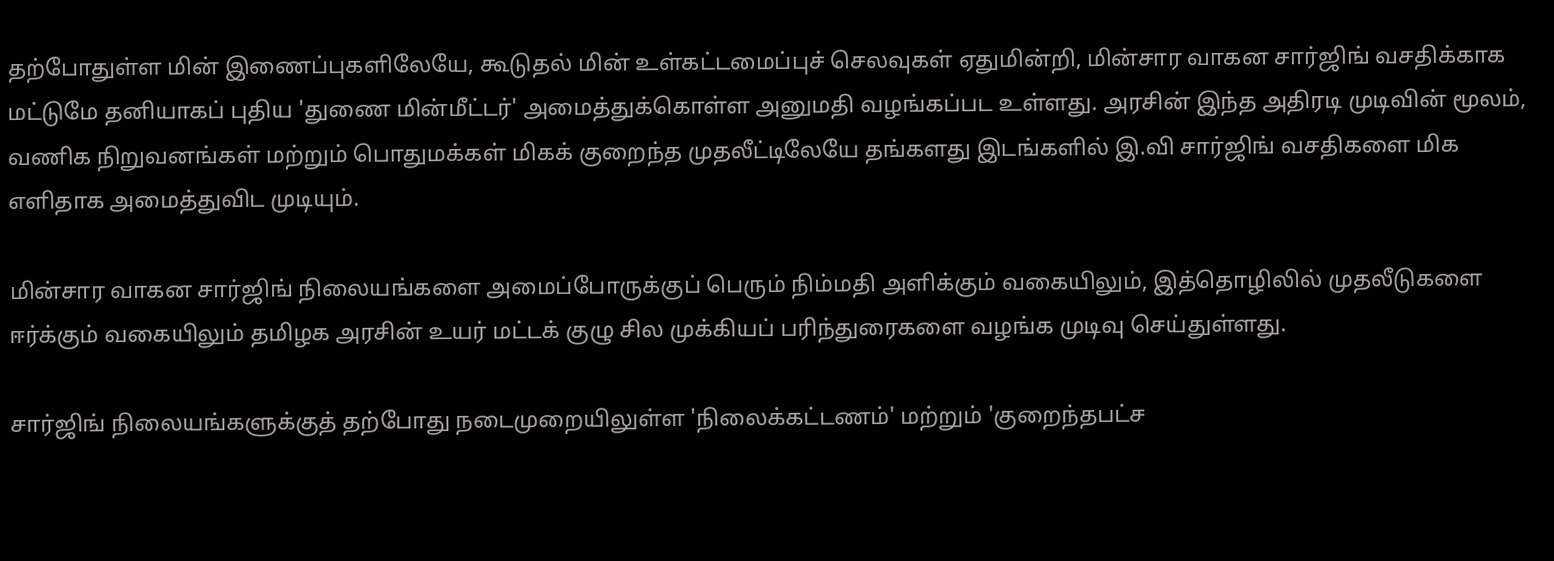தற்போதுள்ள மின் இணைப்புகளிலேயே, கூடுதல் மின் உள்கட்டமைப்புச் செலவுகள் ஏதுமின்றி, மின்சார வாகன சார்ஜிங் வசதிக்காக மட்டுமே தனியாகப் புதிய 'துணை மின்மீட்டர்' அமைத்துக்கொள்ள அனுமதி வழங்கப்பட உள்ளது. அரசின் இந்த அதிரடி முடிவின் மூலம், வணிக நிறுவனங்கள் மற்றும் பொதுமக்கள் மிகக் குறைந்த முதலீட்டிலேயே தங்களது இடங்களில் இ.வி சார்ஜிங் வசதிகளை மிக எளிதாக அமைத்துவிட முடியும்.

மின்சார வாகன சார்ஜிங் நிலையங்களை அமைப்போருக்குப் பெரும் நிம்மதி அளிக்கும் வகையிலும், இத்தொழிலில் முதலீடுகளை ஈர்க்கும் வகையிலும் தமிழக அரசின் உயர் மட்டக் குழு சில முக்கியப் பரிந்துரைகளை வழங்க முடிவு செய்துள்ளது.

சார்ஜிங் நிலையங்களுக்குத் தற்போது நடைமுறையிலுள்ள 'நிலைக்கட்டணம்' மற்றும் 'குறைந்தபட்ச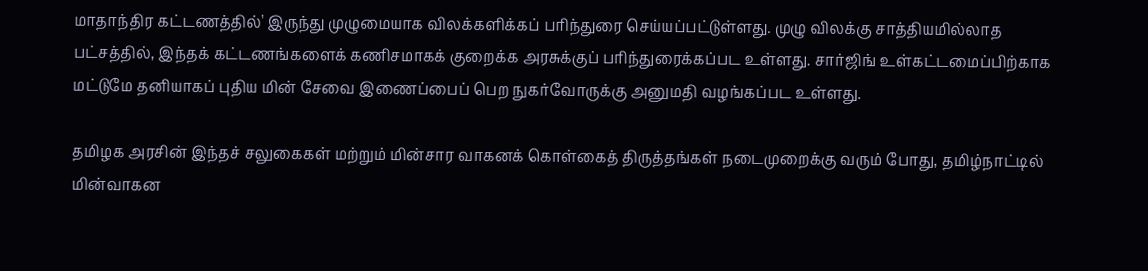மாதாந்திர கட்டணத்தில்' இருந்து முழுமையாக விலக்களிக்கப் பரிந்துரை செய்யப்பட்டுள்ளது. முழு விலக்கு சாத்தியமில்லாத பட்சத்தில், இந்தக் கட்டணங்களைக் கணிசமாகக் குறைக்க அரசுக்குப் பரிந்துரைக்கப்பட உள்ளது. சார்ஜிங் உள்கட்டமைப்பிற்காக மட்டுமே தனியாகப் புதிய மின் சேவை இணைப்பைப் பெற நுகர்வோருக்கு அனுமதி வழங்கப்பட உள்ளது.

தமிழக அரசின் இந்தச் சலுகைகள் மற்றும் மின்சார வாகனக் கொள்கைத் திருத்தங்கள் நடைமுறைக்கு வரும் போது, தமிழ்நாட்டில் மின்வாகன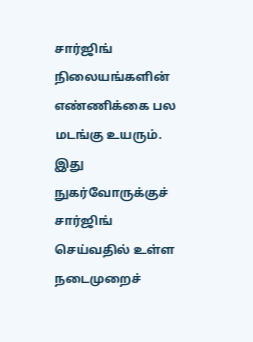சார்ஜிங் நிலையங்களின் எண்ணிக்கை பல மடங்கு உயரும். இது நுகர்வோருக்குச் சார்ஜிங் செய்வதில் உள்ள நடைமுறைச்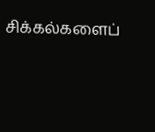சிக்கல்களைப்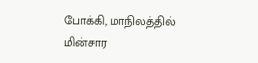போக்கி, மாநிலத்தில் மின்சார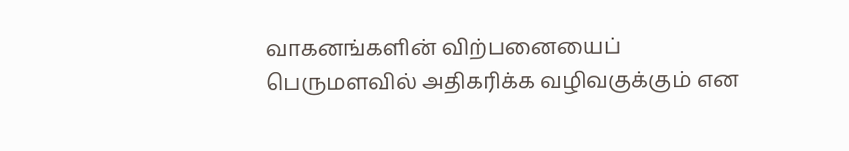வாகனங்களின் விற்பனையைப் பெருமளவில் அதிகரிக்க வழிவகுக்கும் என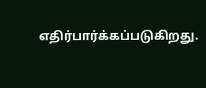எதிர்பார்க்கப்படுகிறது.